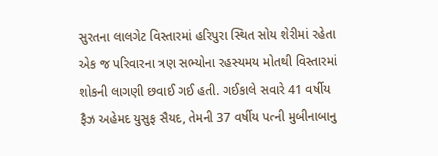સુરતના લાલગેટ વિસ્તારમાં હરિપુરા સ્થિત સોય શેરીમાં રહેતા એક જ પરિવારના ત્રણ સભ્યોના રહસ્યમય મોતથી વિસ્તારમાં શોકની લાગણી છવાઈ ગઈ હતી. ગઈકાલે સવારે 41 વર્ષીય ફૈઝ અહેમદ યુસુફ સૈયદ, તેમની 37 વર્ષીય પત્ની મુબીનાબાનુ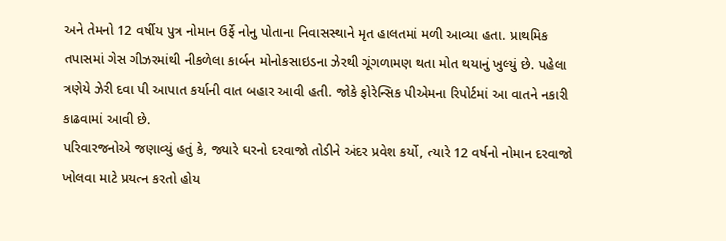અને તેમનો 12 વર્ષીય પુત્ર નોમાન ઉર્ફે નોનુ પોતાના નિવાસસ્થાને મૃત હાલતમાં મળી આવ્યા હતા. પ્રાથમિક તપાસમાં ગેસ ગીઝરમાંથી નીકળેલા કાર્બન મોનોકસાઇડના ઝેરથી ગૂંગળામણ થતા મોત થયાનું ખુલ્યું છે. પહેલા ત્રણેયે ઝેરી દવા પી આપાત કર્યાની વાત બહાર આવી હતી. જોકે ફોરેન્સિક પીએમના રિપોર્ટમાં આ વાતને નકારી કાઢવામાં આવી છે.
પરિવારજનોએ જણાવ્યું હતું કે, જ્યારે ઘરનો દરવાજો તોડીને અંદર પ્રવેશ કર્યો, ત્યારે 12 વર્ષનો નોમાન દરવાજો ખોલવા માટે પ્રયત્ન કરતો હોય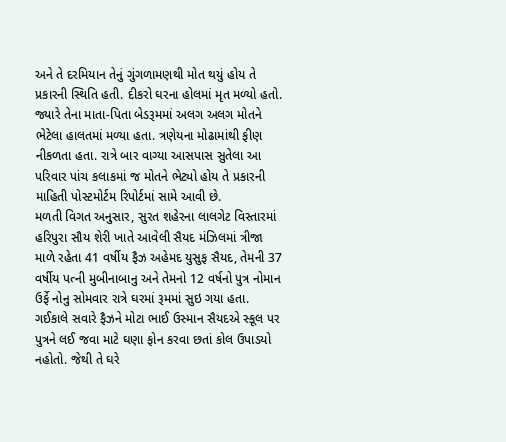અને તે દરમિયાન તેનું ગુંગળામણથી મોત થયું હોય તે પ્રકારની સ્થિતિ હતી. દીકરો ઘરના હોલમાં મૃત મળ્યો હતો. જ્યારે તેના માતા-પિતા બેડરૂમમાં અલગ અલગ મોતને ભેટેલા હાલતમાં મળ્યા હતા. ત્રણેયના મોઢામાંથી ફીણ નીકળતા હતા. રાત્રે બાર વાગ્યા આસપાસ સુતેલા આ પરિવાર પાંચ કલાકમાં જ મોતને ભેટ્યો હોય તે પ્રકારની માહિતી પોસ્ટમોર્ટમ રિપોર્ટમાં સામે આવી છે.
મળતી વિગત અનુસાર, સુરત શહેરના લાલગેટ વિસ્તારમાં હરિપુરા સૌય શેરી ખાતે આવેલી સૈયદ મંઝિલમાં ત્રીજા માળે રહેતા 41 વર્ષીય ફૈઝ અહેમદ યુસુફ સૈયદ, તેમની 37 વર્ષીય પત્ની મુબીનાબાનુ અને તેમનો 12 વર્ષનો પુત્ર નોમાન ઉર્ફે નોનુ સોમવાર રાત્રે ઘરમાં રૂમમાં સુઇ ગયા હતા. ગઈકાલે સવારે ફૈઝને મોટા ભાઈ ઉસ્માન સૈયદએ સ્કૂલ પર પુત્રને લઈ જવા માટે ઘણા ફોન કરવા છતાં કોલ ઉપાડયો નહોતો. જેથી તે ઘરે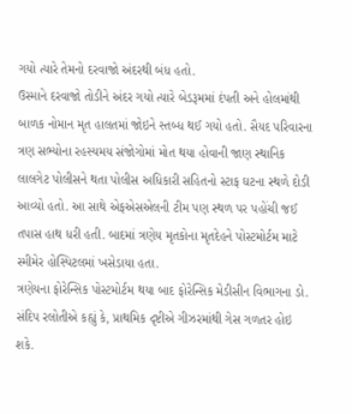ગયો ત્યારે તેમનો દરવાજો અંદરથી બંધ હતો.
ઉસ્માને દરવાજો તોડીને અંદર ગયો ત્યારે બેડરૂમમાં દંપતી અને હોલમાંથી બાળક નોમાન મૃત હાલતમાં જોઇને સ્તબ્ધ થઈ ગયો હતો. સૈયદ પરિવારના ત્રણ સભ્યોના રહસ્યમય સંજોગોમાં મોત થયા હોવાની જાણ સ્થાનિક લાલગેટ પોલીસને થતા પોલીસ અધિકારી સહિતનો સ્ટાફ ઘટના સ્થળે દોડી આવ્યો હતો. આ સાથે એફએસએલની ટીમ પણ સ્થળ પર પહોંચી જઈ તપાસ હાથ ધરી હતી. બાદમાં ત્રણેય મૃતકોના મૃતદેહને પોસ્ટમોર્ટમ માટે સ્મીમેર હોસ્પિટલમાં ખસેડાયા હતા.
ત્રણેયના ફોરેન્સિક પોસ્ટમોર્ટમ થયા બાદ ફોરેન્સિક મેડીસીન વિભાગના ડો. સંદિપ રલોતીએ કહ્યું કે, પ્રાથમિક દૃષ્ટીએ ગીઝરમાંથી ગેસ ગળતર હોઇ શકે.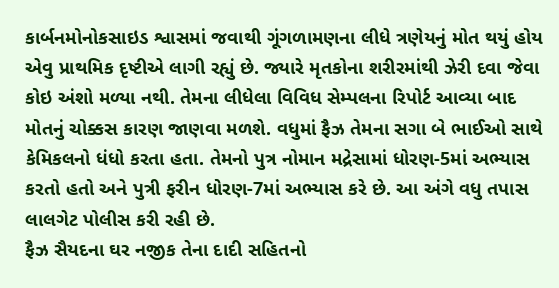કાર્બનમોનોકસાઇડ શ્વાસમાં જવાથી ગૂંગળામણના લીધે ત્રણેયનું મોત થયું હોય એવુ પ્રાથમિક દૃષ્ટીએ લાગી રહ્યું છે. જ્યારે મૃતકોના શરીરમાંથી ઝેરી દવા જેવા કોઇ અંશો મળ્યા નથી. તેમના લીધેલા વિવિધ સેમ્પલના રિપોર્ટ આવ્યા બાદ મોતનું ચોક્કસ કારણ જાણવા મળશે. વધુમાં ફૈઝ તેમના સગા બે ભાઈઓ સાથે કેમિકલનો ધંધો કરતા હતા. તેમનો પુત્ર નોમાન મદ્રેસામાં ધોરણ-5માં અભ્યાસ કરતો હતો અને પુત્રી ફરીન ધોરણ-7માં અભ્યાસ કરે છે. આ અંગે વધુ તપાસ લાલગેટ પોલીસ કરી રહી છે.
ફૈઝ સૈયદના ઘર નજીક તેના દાદી સહિતનો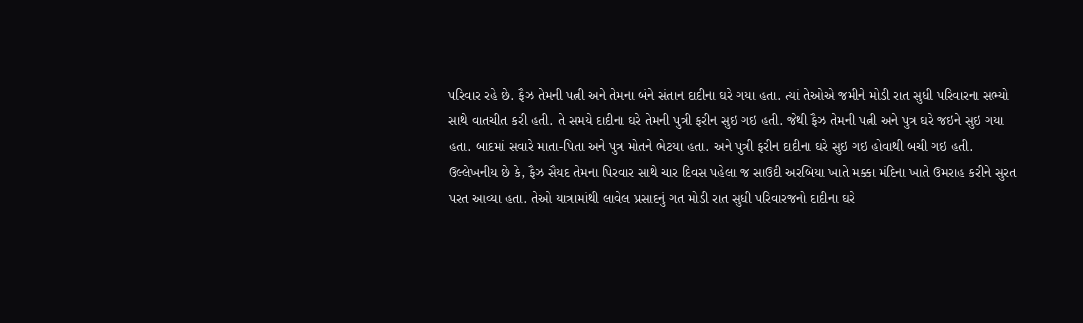પરિવાર રહે છે. ફૈઝ તેમની પત્ની અને તેમના બંને સંતાન દાદીના ઘરે ગયા હતા. ત્યાં તેઓએ જમીને મોડી રાત સુધી પરિવારના સભ્યો સાથે વાતચીત કરી હતી. તે સમયે દાદીના ઘરે તેમની પુત્રી ફરીન સુઇ ગઇ હતી. જેથી ફૈઝ તેમની પત્ની અને પુત્ર ઘરે જઇને સુઇ ગયા હતા. બાદમાં સવારે માતા-પિતા અને પુત્ર મોતને ભેટયા હતા. અને પુત્રી ફરીન દાદીના ઘરે સુઇ ગઇ હોવાથી બચી ગઇ હતી.
ઉલ્લેખનીય છે કે, ફૈઝ સૈયદ તેમના પિરવાર સાથે ચાર દિવસ પહેલા જ સાઉદી અરબિયા ખાતે મક્કા મંદિના ખાતે ઉમરાહ કરીને સુરત પરત આવ્યા હતા. તેઓ યાત્રામાંથી લાવેલ પ્રસાદનું ગત મોડી રાત સુધી પરિવારજનો દાદીના ઘરે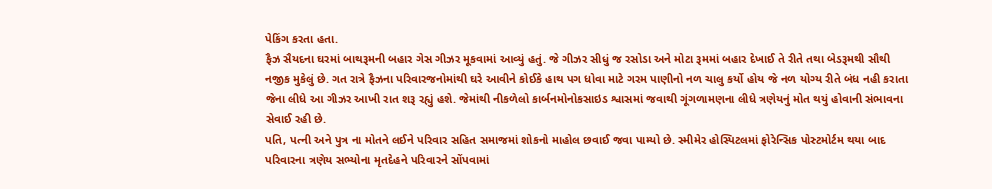પેકિંગ કરતા હતા.
ફૈઝ સૈયદના ઘરમાં બાથરૂમની બહાર ગેસ ગીઝર મૂકવામાં આવ્યું હતું. જે ગીઝર સીધું જ રસોડા અને મોટા રૂમમાં બહાર દેખાઈ તે રીતે તથા બેડરૂમથી સૌથી નજીક મુકેલું છે. ગત રાત્રે ફૈઝના પરિવારજનોમાંથી ઘરે આવીને કોઈકે હાથ પગ ધોવા માટે ગરમ પાણીનો નળ ચાલુ કર્યો હોય જે નળ યોગ્ય રીતે બંધ નહી કરાતા જેના લીધે આ ગીઝર આખી રાત શરૂ રહ્યું હશે. જેમાંથી નીકળેલો કાર્બનમોનોકસાઇડ શ્વાસમાં જવાથી ગૂંગળામણના લીધે ત્રણેયનું મોત થયું હોવાની સંભાવના સેવાઈ રહી છે.
પતિ, પત્ની અને પુત્ર ના મોતને લઈને પરિવાર સહિત સમાજમાં શોકનો માહોલ છવાઈ જવા પામ્યો છે. સ્મીમેર હોસ્પિટલમાં ફોરેન્સિક પોસ્ટમોર્ટમ થયા બાદ પરિવારના ત્રણેય સભ્યોના મૃતદેહને પરિવારને સોંપવામાં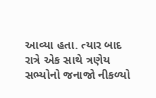આવ્યા હતા. ત્યાર બાદ રાત્રે એક સાથે ત્રણેય સભ્યોનો જનાજો નીકળ્યો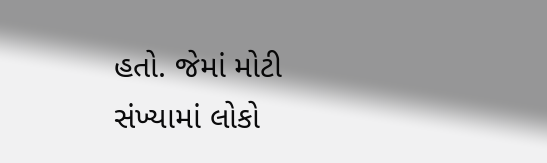હતો. જેમાં મોટી સંખ્યામાં લોકો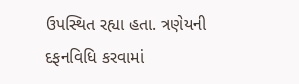ઉપસ્થિત રહ્યા હતા. ત્રણેયની દફનવિધિ કરવામાં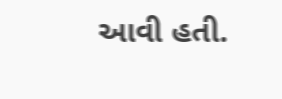આવી હતી.